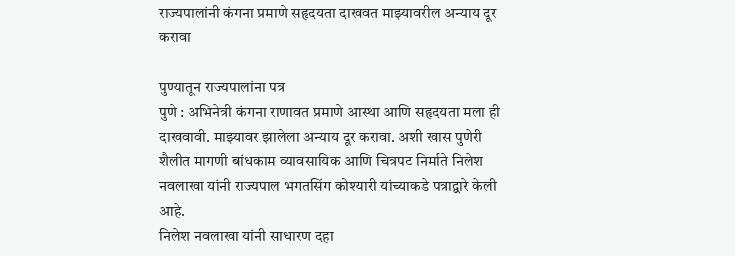राज्यपालांनी कंगना प्रमाणे सहृदयता दाखवत माझ्यावरील अन्याय दूर करावा

पुण्यातून राज्यपालांना पत्र
पुणे : अभिनेत्री कंगना राणावत प्रमाणे आस्था आणि सहृदयता मला ही दाखवावी. माझ्यावर झालेला अन्याय दूर करावा. अशी खास पुणेरी शैलीत मागणी बांधकाम व्यावसायिक आणि चित्रपट निर्माते निलेश नवलाखा यांनी राज्यपाल भगतसिंग कोश्यारी यांच्याकडे पत्राद्वारे केली आहे.
निलेश नवलाखा यांनी साधारण दहा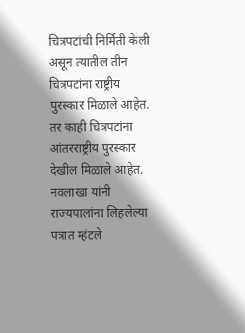चित्रपटांची निर्मिती केली असून त्यातील तीन चित्रपटांना राष्ट्रीय पुरस्कार मिळाले आहेत. तर काही चित्रपटांना आंतरराष्ट्रीय पुरस्कार देखील मिळाले आहेत. नवलाखा यांनी राज्यपालांना लिहलेल्या पत्रात म्हंटले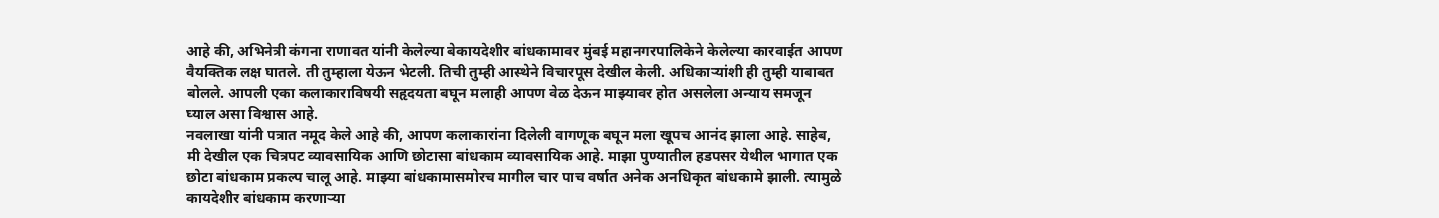आहे की, अभिनेत्री कंगना राणावत यांनी केलेल्या बेकायदेशीर बांधकामावर मुंबई महानगरपालिकेने केलेल्या कारवाईत आपण वैयक्तिक लक्ष घातले. ती तुम्हाला येऊन भेटली. तिची तुम्ही आस्थेने विचारपूस देखील केली. अधिकाऱ्यांशी ही तुम्ही याबाबत बोलले. आपली एका कलाकाराविषयी सहृदयता बघून मलाही आपण वेळ देऊन माझ्यावर होत असलेला अन्याय समजून घ्याल असा विश्वास आहे.
नवलाखा यांनी पत्रात नमूद केले आहे की, आपण कलाकारांना दिलेली वागणूक बघून मला खूपच आनंद झाला आहे. साहेब, मी देखील एक चित्रपट व्यावसायिक आणि छोटासा बांधकाम व्यावसायिक आहे. माझा पुण्यातील हडपसर येथील भागात एक छोटा बांधकाम प्रकल्प चालू आहे. माझ्या बांधकामासमोरच मागील चार पाच वर्षात अनेक अनधिकृत बांधकामे झाली. त्यामुळे कायदेशीर बांधकाम करणाऱ्या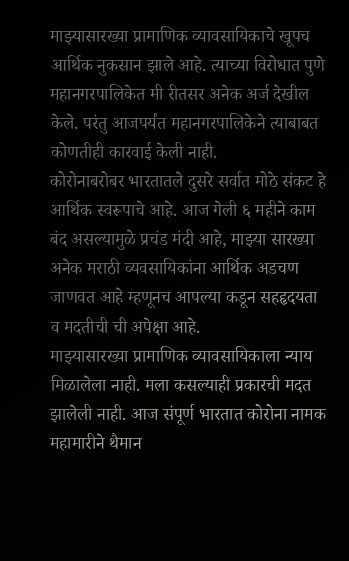माझ्यासारख्या प्रामाणिक व्यावसायिकाचे खूपच आर्थिक नुकसान झाले आहे. त्याच्या विरोधात पुणे महानगरपालिकेत मी रीतसर अनेक अर्ज देखील केले. परंतु आजपर्यंत महानगरपालिकेने त्याबाबत कोणतीही कारवाई केली नाही.
कोरोनाबरोबर भारतातले दुसरे सर्वात मोठे संकट हे आर्थिक स्वरूपाचे आहे. आज गेली ६ महीने काम बंद असल्यामुळे प्रचंड मंदी आहे, माझ्या सारख्या अनेक मराठी व्यवसायिकांना आर्थिक अडचण जाणवत आहे म्हणूनच आपल्या कडून सहहृदयता व मदतीची ची अपेक्षा आहे.
माझ्यासारख्या प्रामाणिक व्यावसायिकाला न्याय मिळालेला नाही. मला कसल्याही प्रकारची मदत झालेली नाही. आज संपूर्ण भारतात कोरोना नामक महामारीने थैमान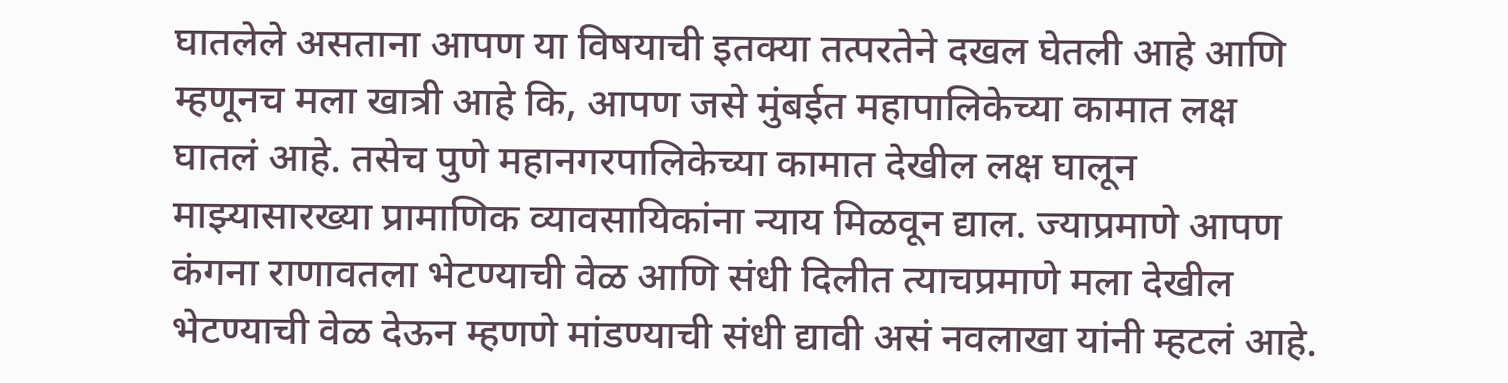घातलेले असताना आपण या विषयाची इतक्या तत्परतेने दखल घेतली आहे आणि म्हणूनच मला खात्री आहे कि, आपण जसे मुंबईत महापालिकेच्या कामात लक्ष घातलं आहे. तसेच पुणे महानगरपालिकेच्या कामात देखील लक्ष घालून माझ्यासारख्या प्रामाणिक व्यावसायिकांना न्याय मिळवून द्याल. ज्याप्रमाणे आपण कंगना राणावतला भेटण्याची वेळ आणि संधी दिलीत त्याचप्रमाणे मला देखील भेटण्याची वेळ देऊन म्हणणे मांडण्याची संधी द्यावी असं नवलाखा यांनी म्हटलं आहे.